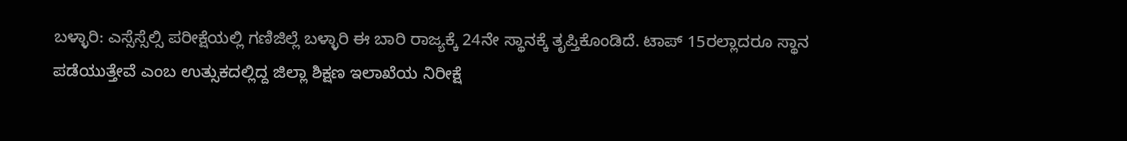ಬಳ್ಳಾರಿ: ಎಸ್ಸೆಸ್ಸೆಲ್ಸಿ ಪರೀಕ್ಷೆಯಲ್ಲಿ ಗಣಿಜಿಲ್ಲೆ ಬಳ್ಳಾರಿ ಈ ಬಾರಿ ರಾಜ್ಯಕ್ಕೆ 24ನೇ ಸ್ಥಾನಕ್ಕೆ ತೃಪ್ತಿಕೊಂಡಿದೆ. ಟಾಪ್ 15ರಲ್ಲಾದರೂ ಸ್ಥಾನ ಪಡೆಯುತ್ತೇವೆ ಎಂಬ ಉತ್ಸುಕದಲ್ಲಿದ್ದ ಜಿಲ್ಲಾ ಶಿಕ್ಷಣ ಇಲಾಖೆಯ ನಿರೀಕ್ಷೆ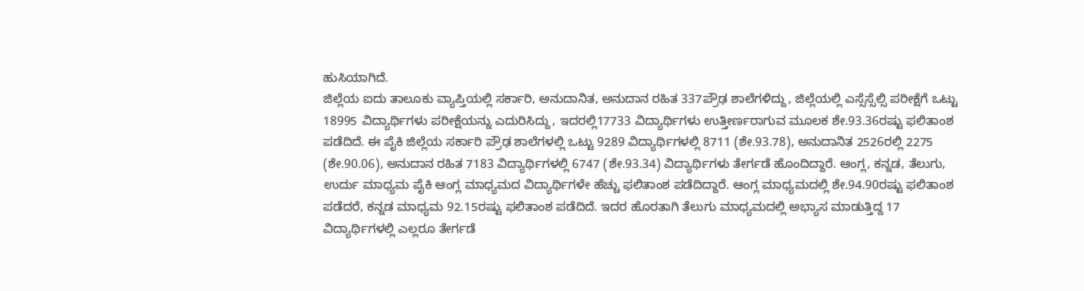ಹುಸಿಯಾಗಿದೆ.
ಜಿಲ್ಲೆಯ ಐದು ತಾಲೂಕು ವ್ಯಾಪ್ತಿಯಲ್ಲಿ ಸರ್ಕಾರಿ, ಅನುದಾನಿತ, ಅನುದಾನ ರಹಿತ 337ಪ್ರೌಢ ಶಾಲೆಗಳಿದ್ದು, ಜಿಲ್ಲೆಯಲ್ಲಿ ಎಸ್ಸೆಸ್ಸೆಲ್ಸಿ ಪರೀಕ್ಷೆಗೆ ಒಟ್ಟು 18995 ವಿದ್ಯಾರ್ಥಿಗಳು ಪರೀಕ್ಷೆಯನ್ನು ಎದುರಿಸಿದ್ದು, ಇದರಲ್ಲಿ17733 ವಿದ್ಯಾರ್ಥಿಗಳು ಉತ್ತೀರ್ಣರಾಗುವ ಮೂಲಕ ಶೇ.93.36ರಷ್ಟು ಫಲಿತಾಂಶ ಪಡೆದಿದೆ. ಈ ಪೈಕಿ ಜಿಲ್ಲೆಯ ಸರ್ಕಾರಿ ಪ್ರೌಢ ಶಾಲೆಗಳಲ್ಲಿ ಒಟ್ಟು 9289 ವಿದ್ಯಾರ್ಥಿಗಳಲ್ಲಿ 8711 (ಶೇ.93.78), ಅನುದಾನಿತ 2526ರಲ್ಲಿ 2275 (ಶೇ.90.06), ಅನುದಾನ ರಹಿತ 7183 ವಿದ್ಯಾರ್ಥಿಗಳಲ್ಲಿ 6747 (ಶೇ.93.34) ವಿದ್ಯಾರ್ಥಿಗಳು ತೇರ್ಗಡೆ ಹೊಂದಿದ್ದಾರೆ. ಆಂಗ್ಲ, ಕನ್ನಡ, ತೆಲುಗು, ಉರ್ದು ಮಾಧ್ಯಮ ಪೈಕಿ ಆಂಗ್ಲ ಮಾಧ್ಯಮದ ವಿದ್ಯಾರ್ಥಿಗಳೇ ಹೆಚ್ಚು ಫಲಿತಾಂಶ ಪಡೆದಿದ್ದಾರೆ. ಆಂಗ್ಲ ಮಾಧ್ಯಮದಲ್ಲಿ ಶೇ.94.90ರಷ್ಟು ಫಲಿತಾಂಶ ಪಡೆದರೆ, ಕನ್ನಡ ಮಾಧ್ಯಮ 92.15ರಷ್ಟು ಫಲಿತಾಂಶ ಪಡೆದಿದೆ. ಇದರ ಹೊರತಾಗಿ ತೆಲುಗು ಮಾಧ್ಯಮದಲ್ಲಿ ಅಭ್ಯಾಸ ಮಾಡುತ್ತಿದ್ದ 17 ವಿದ್ಯಾರ್ಥಿಗಳಲ್ಲಿ ಎಲ್ಲರೂ ತೇರ್ಗಡೆ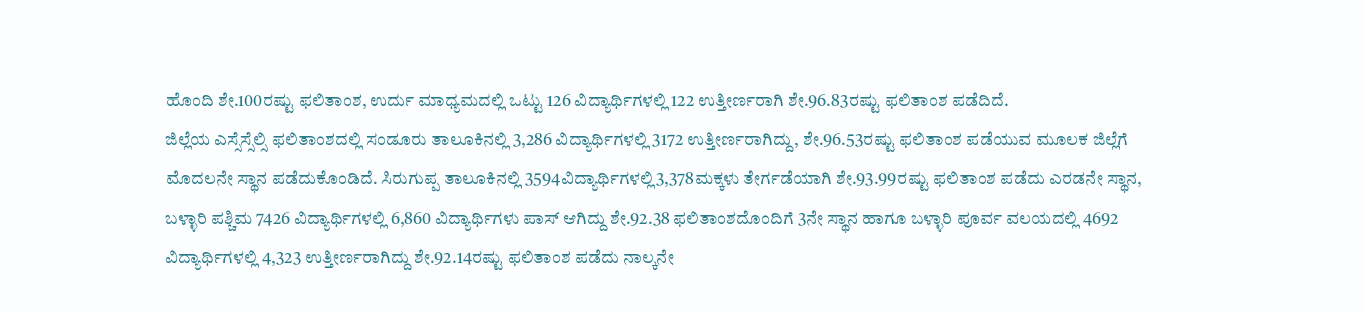ಹೊಂದಿ ಶೇ.100ರಷ್ಟು ಫಲಿತಾಂಶ, ಉರ್ದು ಮಾಧ್ಯಮದಲ್ಲಿ ಒಟ್ಟು 126 ವಿದ್ಯಾರ್ಥಿಗಳಲ್ಲಿ 122 ಉತ್ತೀರ್ಣರಾಗಿ ಶೇ.96.83ರಷ್ಟು ಫಲಿತಾಂಶ ಪಡೆದಿದೆ.
ಜಿಲ್ಲೆಯ ಎಸ್ಸೆಸ್ಸೆಲ್ಸಿ ಫಲಿತಾಂಶದಲ್ಲಿ ಸಂಡೂರು ತಾಲೂಕಿನಲ್ಲಿ 3,286 ವಿದ್ಯಾರ್ಥಿಗಳಲ್ಲಿ 3172 ಉತ್ತೀರ್ಣರಾಗಿದ್ದು, ಶೇ.96.53ರಷ್ಟು ಫಲಿತಾಂಶ ಪಡೆಯುವ ಮೂಲಕ ಜಿಲ್ಲೆಗೆ ಮೊದಲನೇ ಸ್ಥಾನ ಪಡೆದುಕೊಂಡಿದೆ. ಸಿರುಗುಪ್ಪ ತಾಲೂಕಿನಲ್ಲಿ 3594ವಿದ್ಯಾರ್ಥಿಗಳಲ್ಲಿ3,378ಮಕ್ಕಳು ತೇರ್ಗಡೆಯಾಗಿ ಶೇ.93.99ರಷ್ಟು ಫಲಿತಾಂಶ ಪಡೆದು ಎರಡನೇ ಸ್ಥಾನ, ಬಳ್ಳಾರಿ ಪಶ್ಚಿಮ 7426 ವಿದ್ಯಾರ್ಥಿಗಳಲ್ಲಿ 6,860 ವಿದ್ಯಾರ್ಥಿಗಳು ಪಾಸ್ ಆಗಿದ್ದು ಶೇ.92.38 ಫಲಿತಾಂಶದೊಂದಿಗೆ 3ನೇ ಸ್ಥಾನ ಹಾಗೂ ಬಳ್ಳಾರಿ ಪೂರ್ವ ವಲಯದಲ್ಲಿ 4692 ವಿದ್ಯಾರ್ಥಿಗಳಲ್ಲಿ 4,323 ಉತ್ತೀರ್ಣರಾಗಿದ್ದು ಶೇ.92.14ರಷ್ಟು ಫಲಿತಾಂಶ ಪಡೆದು ನಾಲ್ಕನೇ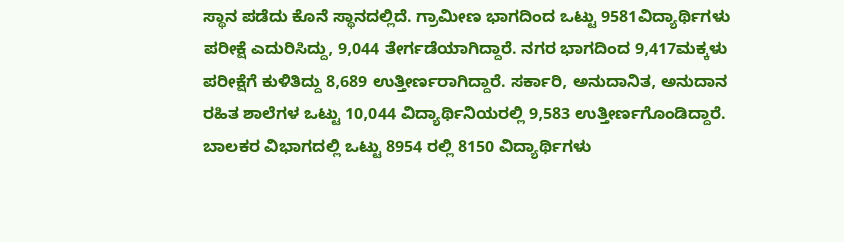ಸ್ಥಾನ ಪಡೆದು ಕೊನೆ ಸ್ಥಾನದಲ್ಲಿದೆ. ಗ್ರಾಮೀಣ ಭಾಗದಿಂದ ಒಟ್ಟು 9581ವಿದ್ಯಾರ್ಥಿಗಳು ಪರೀಕ್ಷೆ ಎದುರಿಸಿದ್ದು, 9,044 ತೇರ್ಗಡೆಯಾಗಿದ್ದಾರೆ. ನಗರ ಭಾಗದಿಂದ 9,417ಮಕ್ಕಳು ಪರೀಕ್ಷೆಗೆ ಕುಳಿತಿದ್ದು 8,689 ಉತ್ತೀರ್ಣರಾಗಿದ್ದಾರೆ. ಸರ್ಕಾರಿ, ಅನುದಾನಿತ, ಅನುದಾನ ರಹಿತ ಶಾಲೆಗಳ ಒಟ್ಟು 10,044 ವಿದ್ಯಾರ್ಥಿನಿಯರಲ್ಲಿ 9,583 ಉತ್ತೀರ್ಣಗೊಂಡಿದ್ದಾರೆ. ಬಾಲಕರ ವಿಭಾಗದಲ್ಲಿ ಒಟ್ಟು 8954 ರಲ್ಲಿ 8150 ವಿದ್ಯಾರ್ಥಿಗಳು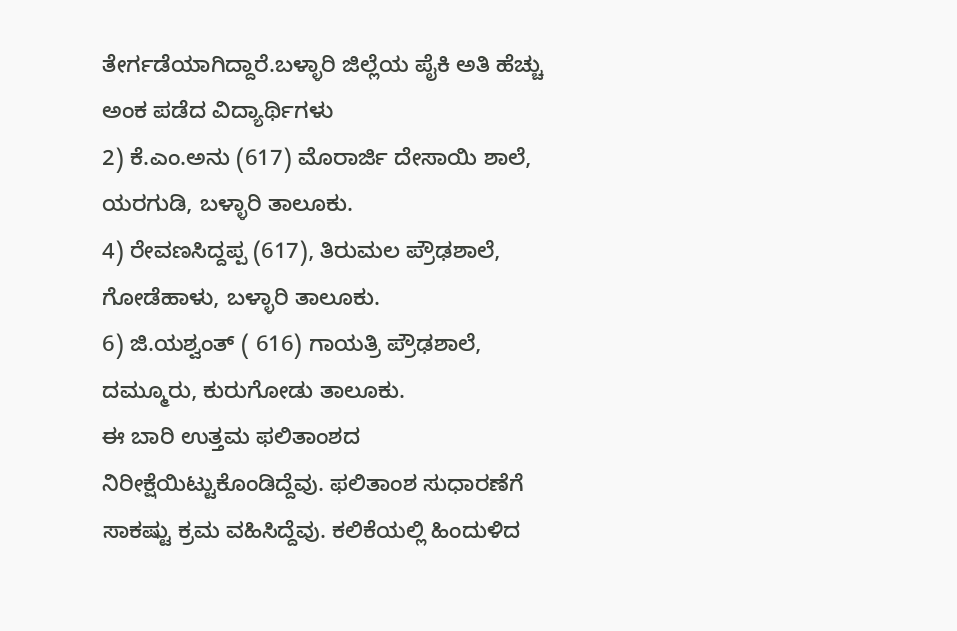ತೇರ್ಗಡೆಯಾಗಿದ್ದಾರೆ.ಬಳ್ಳಾರಿ ಜಿಲ್ಲೆಯ ಪೈಕಿ ಅತಿ ಹೆಚ್ಚು ಅಂಕ ಪಡೆದ ವಿದ್ಯಾರ್ಥಿಗಳು
2) ಕೆ.ಎಂ.ಅನು (617) ಮೊರಾರ್ಜಿ ದೇಸಾಯಿ ಶಾಲೆ, ಯರಗುಡಿ, ಬಳ್ಳಾರಿ ತಾಲೂಕು.
4) ರೇವಣಸಿದ್ದಪ್ಪ (617), ತಿರುಮಲ ಪ್ರೌಢಶಾಲೆ, ಗೋಡೆಹಾಳು, ಬಳ್ಳಾರಿ ತಾಲೂಕು.
6) ಜಿ.ಯಶ್ವಂತ್ ( 616) ಗಾಯತ್ರಿ ಪ್ರೌಢಶಾಲೆ, ದಮ್ಮೂರು, ಕುರುಗೋಡು ತಾಲೂಕು.
ಈ ಬಾರಿ ಉತ್ತಮ ಫಲಿತಾಂಶದ ನಿರೀಕ್ಷೆಯಿಟ್ಟುಕೊಂಡಿದ್ದೆವು. ಫಲಿತಾಂಶ ಸುಧಾರಣೆಗೆ ಸಾಕಷ್ಟು ಕ್ರಮ ವಹಿಸಿದ್ದೆವು. ಕಲಿಕೆಯಲ್ಲಿ ಹಿಂದುಳಿದ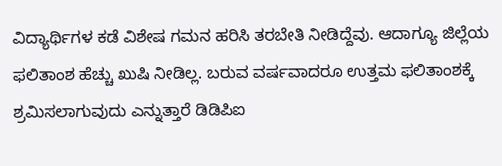ವಿದ್ಯಾರ್ಥಿಗಳ ಕಡೆ ವಿಶೇಷ ಗಮನ ಹರಿಸಿ ತರಬೇತಿ ನೀಡಿದ್ದೆವು. ಆದಾಗ್ಯೂ ಜಿಲ್ಲೆಯ ಫಲಿತಾಂಶ ಹೆಚ್ಚು ಖುಷಿ ನೀಡಿಲ್ಲ. ಬರುವ ವರ್ಷವಾದರೂ ಉತ್ತಮ ಫಲಿತಾಂಶಕ್ಕೆ ಶ್ರಮಿಸಲಾಗುವುದು ಎನ್ನುತ್ತಾರೆ ಡಿಡಿಪಿಐ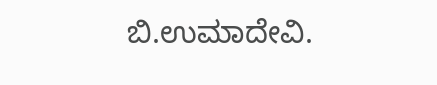ಬಿ.ಉಮಾದೇವಿ.